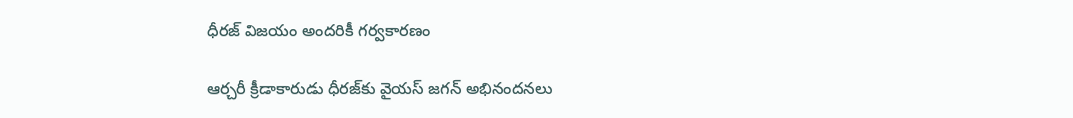ధీరజ్ విజయం అందరికీ గర్వకారణం

ఆర్చరీ క్రీడాకారుడు ధీరజ్‌కు వైయ‌స్‌ జగన్ అభినందనలు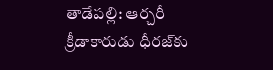తాడేపల్లి: ఆర్చరీ క్రీడాకారుడు ధీరజ్‌కు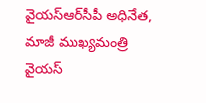వైయ‌స్ఆర్‌సీపీ అధినేత, మాజీ ముఖ్యమంత్రి వైయ‌స్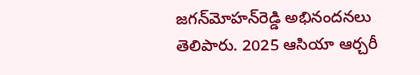జగన్‌మోహన్‌రెడ్డి అభినందనలు తెలిపారు. 2025 ఆసియా ఆర్చరీ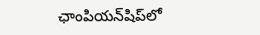ఛాంపియన్‌షిప్‌లో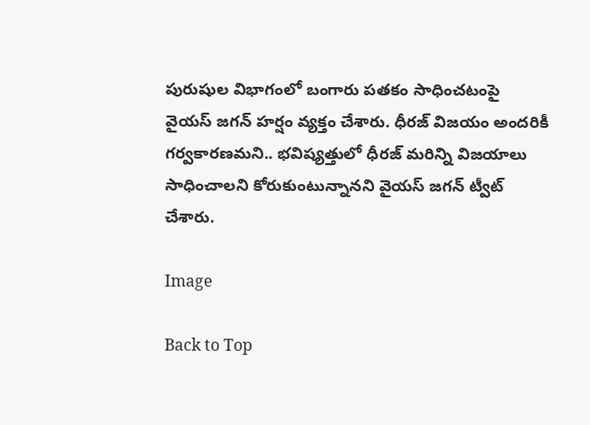పురుషుల విభాగంలో బంగారు పతకం సాధించటంపై వైయ‌స్‌ జగన్‌ హర్షం వ్యక్తం చేశారు. ధీరజ్ విజయం అందరికీ గర్వకారణమని.. భవిష్యత్తులో ధీరజ్ మరిన్ని విజయాలు సాధించాలని కోరుకుంటున్నానని వైయ‌స్ జగన్ ట్వీట్‌ చేశారు.

Image

Back to Top